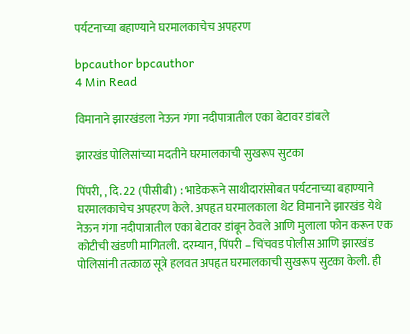पर्यटनाच्या बहाण्याने घरमालकाचेच अपहरण

bpcauthor bpcauthor
4 Min Read

विमानाने झारखंडला नेऊन गंगा नदीपात्रातील एका बेटावर डांबले

झारखंड पोलिसांच्या मदतीने घरमालकाची सुखरूप सुटका

पिंपरी, , दि. 22 (पीसीबी) : भाडेकरूने साथीदारांसोबत पर्यटनाच्या बहाण्याने घरमालकाचेच अपहरण केले. अपहृत घरमालकाला थेट विमानाने झारखंड येथे नेऊन गंगा नदीपात्रातील एका बेटावर डांबून ठेवले आणि मुलाला फोन करून एक कोटीची खंडणी मागितली. दरम्यान, पिंपरी – चिंचवड पोलीस आणि झारखंड पोलिसांनी तत्काळ सूत्रे हलवत अपहृत घरमालकाची सुखरूप सुटका केली. ही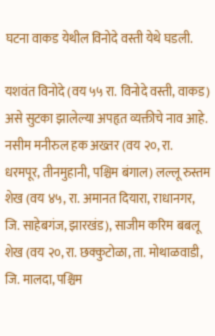घटना वाकड येथील विनोदे वस्ती येथे घडली.

यशवंत विनोदे (वय ५५ रा. विनोदे वस्ती, वाकड) असे सुटका झालेल्या अपहृत व्यक्तीचे नाव आहे. नसीम मनीरुल हक अख्तर (वय २०, रा. धरमपूर, तीनमुहानी, पश्चिम बंगाल) लल्लू रुस्तम शेख (वय ४५, रा. अमानत दियारा, राधानगर, जि. साहेबगंज, झारखंड), साजीम करिम बबलू शेख (वय २०, रा. छक्कुटोळा, ता. मोथाळवाडी, जि. मालदा, पश्चिम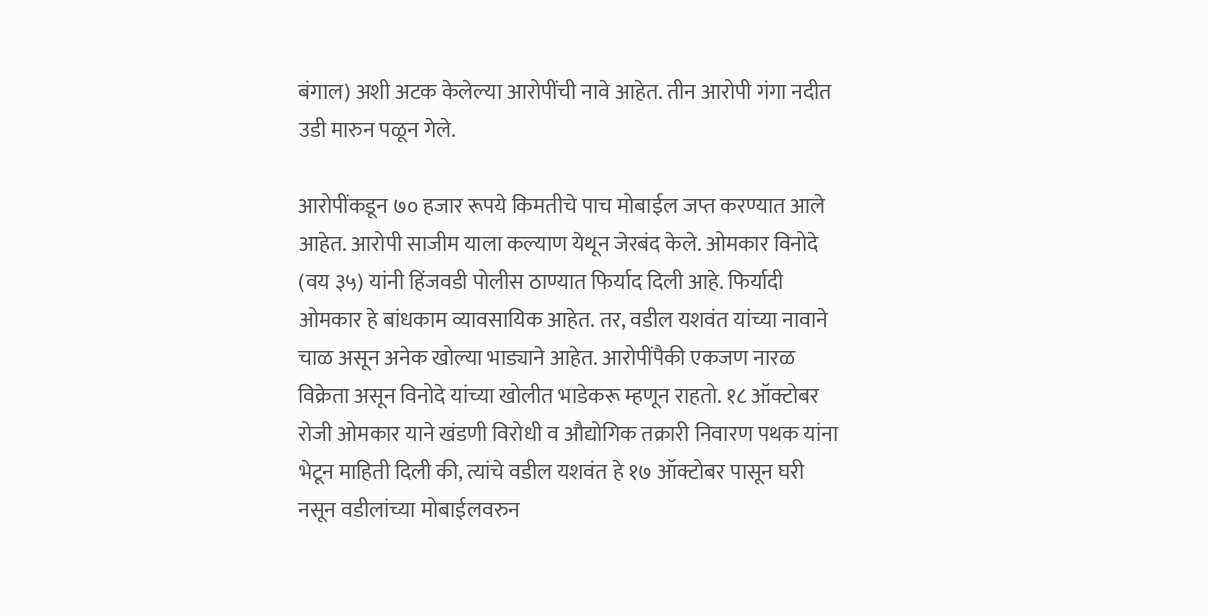बंगाल) अशी अटक केलेल्या आरोपींची नावे आहेत. तीन आरोपी गंगा नदीत उडी मारुन पळून गेले.

आरोपींकडून ७० हजार रूपये किमतीचे पाच मोबाईल जप्त करण्यात आले आहेत. आरोपी साजीम याला कल्याण येथून जेरबंद केले. ओमकार विनोदे (वय ३५) यांनी हिंजवडी पोलीस ठाण्यात फिर्याद दिली आहे. फिर्यादी ओमकार हे बांधकाम व्यावसायिक आहेत. तर, वडील यशवंत यांच्या नावाने चाळ असून अनेक खोल्या भाड्याने आहेत. आरोपींपैकी एकजण नारळ विक्रेता असून विनोदे यांच्या खोलीत भाडेकरू म्हणून राहतो. १८ ऑक्टोबर रोजी ओमकार याने खंडणी विरोधी व औद्योगिक तक्रारी निवारण पथक यांना भेटून माहिती दिली की, त्यांचे वडील यशवंत हे १७ ऑक्टोबर पासून घरी नसून वडीलांच्या मोबाईलवरुन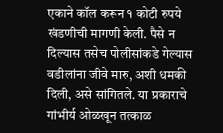एकाने कॉल करून १ कोटी रुपये खंडणीची मागणी केली. पैसे न दिल्यास तसेच पोलीसांकडे गेल्यास वडीलांना जीवे मारु, अशी धमकी दिली, असे सांगितले. या प्रकाराचे गांभीर्य ओळखून तत्काळ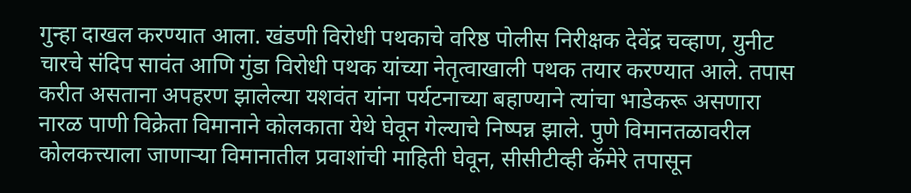गुन्हा दाखल करण्यात आला. खंडणी विरोधी पथकाचे वरिष्ठ पोलीस निरीक्षक देवेंद्र चव्हाण, युनीट चारचे संदिप सावंत आणि गुंडा विरोधी पथक यांच्या नेतृत्वाखाली पथक तयार करण्यात आले. तपास करीत असताना अपहरण झालेल्या यशवंत यांना पर्यटनाच्या बहाण्याने त्यांचा भाडेकरू असणारा नारळ पाणी विक्रेता विमानाने कोलकाता येथे घेवून गेल्याचे निष्पन्न झाले. पुणे विमानतळावरील कोलकत्त्याला जाणार्‍या विमानातील प्रवाशांची माहिती घेवून, सीसीटीव्ही कॅमेरे तपासून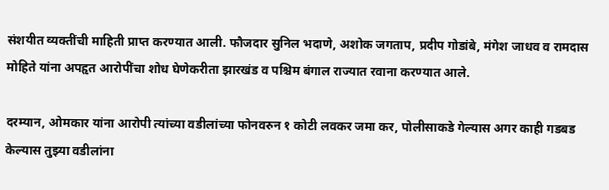संशयीत व्यक्तींची माहिती प्राप्त करण्यात आली. फौजदार सुनिल भदाणे, अशोक जगताप, प्रदीप गोडांबे, मंगेश जाधव व रामदास मोहिते यांना अपहृत आरोपींचा शोध घेणेकरीता झारखंड व पश्चिम बंगाल राज्यात रवाना करण्यात आले.

दरम्यान, ओमकार यांना आरोपी त्यांच्या वडीलांच्या फोनवरुन १ कोटी लवकर जमा कर, पोलीसाकडे गेल्यास अगर काही गडबड केल्यास तुझ्या वडीलांना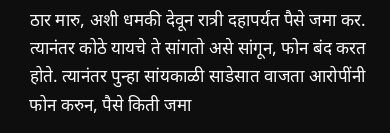ठार मारु, अशी धमकी देवून रात्री दहापर्यंत पैसे जमा कर. त्यानंतर कोठे यायचे ते सांगतो असे सांगून, फोन बंद करत होते. त्यानंतर पुन्हा सांयकाळी साडेसात वाजता आरोपींनी फोन करुन, पैसे किती जमा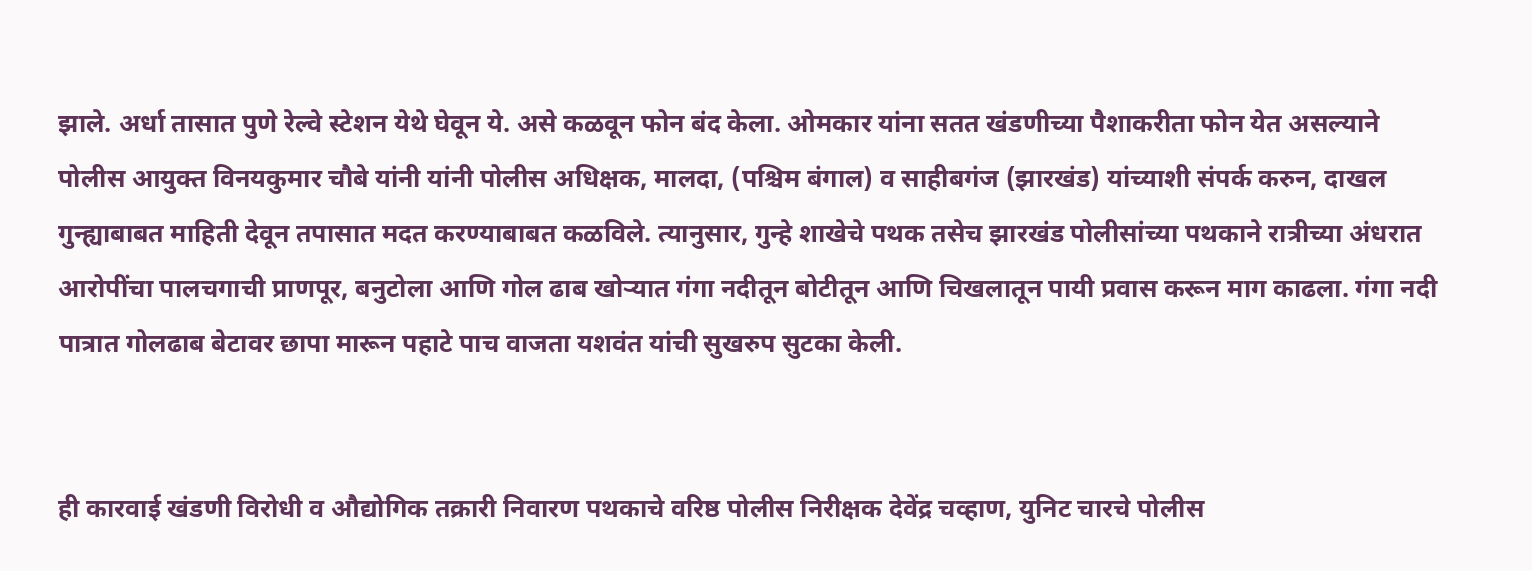झाले. अर्धा तासात पुणे रेल्वे स्टेशन येथे घेवून ये. असे कळवून फोन बंद केला. ओमकार यांना सतत खंडणीच्या पैशाकरीता फोन येत असल्याने पोलीस आयुक्त विनयकुमार चौबे यांनी यांनी पोलीस अधिक्षक, मालदा, (पश्चिम बंगाल) व साहीबगंज (झारखंड) यांच्याशी संपर्क करुन, दाखल गुन्ह्याबाबत माहिती देवून तपासात मदत करण्याबाबत कळविले. त्यानुसार, गुन्हे शाखेचे पथक तसेच झारखंड पोलीसांच्या पथकाने रात्रीच्या अंधरात आरोपींचा पालचगाची प्राणपूर, बनुटोला आणि गोल ढाब खोऱ्यात गंगा नदीतून बोटीतून आणि चिखलातून पायी प्रवास करून माग काढला. गंगा नदी पात्रात गोलढाब बेटावर छापा मारून पहाटे पाच वाजता यशवंत यांची सुखरुप सुटका केली.


ही कारवाई खंडणी विरोधी व औद्योगिक तक्रारी निवारण पथकाचे वरिष्ठ पोलीस निरीक्षक देवेंद्र चव्हाण, युनिट चारचे पोलीस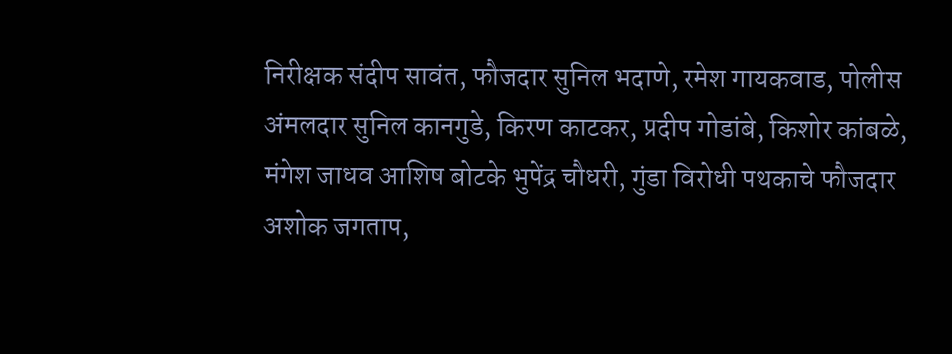निरीक्षक संदीप सावंत, फौजदार सुनिल भदाणे, रमेश गायकवाड, पोलीस अंमलदार सुनिल कानगुडे, किरण काटकर, प्रदीप गोडांबे, किशोर कांबळे, मंगेश जाधव आशिष बोटके भुपेंद्र चौधरी, गुंडा विरोधी पथकाचे फौजदार अशोक जगताप,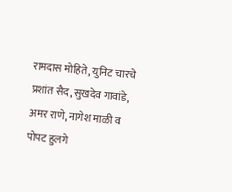रामदास मोहिते, युनिट चारचे प्रशांत सैद, सुखदेव गावांडे, अमर राणे, नागेश माळी व पोपट हुलगे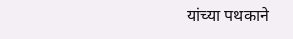यांच्या पथकाने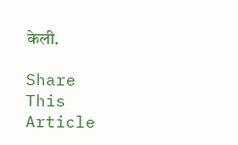केली.

Share This Article